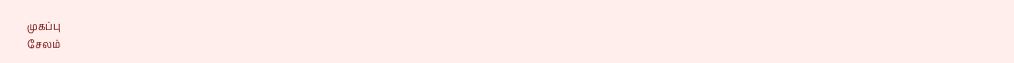முகப்பு
சேலம்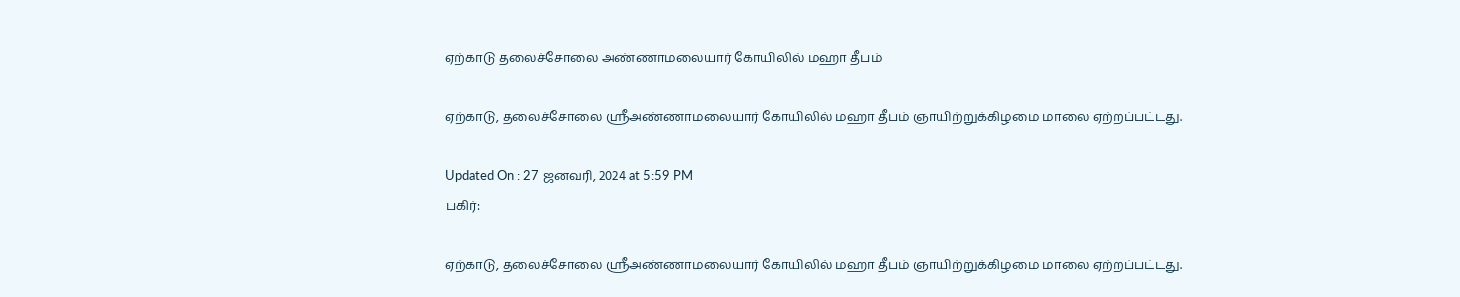ஏற்காடு தலைச்சோலை அண்ணாமலையார் கோயிலில் மஹா தீபம்

ஏற்காடு, தலைச்சோலை ஸ்ரீஅண்ணாமலையார் கோயிலில் மஹா தீபம் ஞாயிற்றுக்கிழமை மாலை ஏற்றப்பட்டது.

Updated On : 27 ஜனவரி, 2024 at 5:59 PM
பகிர்:

ஏற்காடு, தலைச்சோலை ஸ்ரீஅண்ணாமலையார் கோயிலில் மஹா தீபம் ஞாயிற்றுக்கிழமை மாலை ஏற்றப்பட்டது.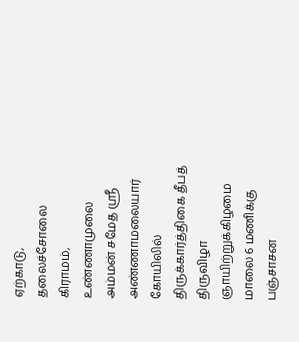ஏற்காடு, தலைச்சோலை கிராமம், உண்ணாமுலை அம்மன் சமேத ஸ்ரீ அண்ணாமலையார் கோயிலில் திருக்கார்த்திகை தீபத் திருவிழா ஞாயிற்றுக்கிழமை மாலை 6 மணிக்கு பஞ்சாசன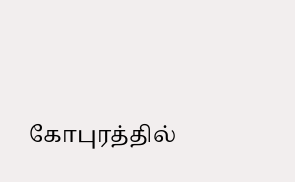கோபுரத்தில்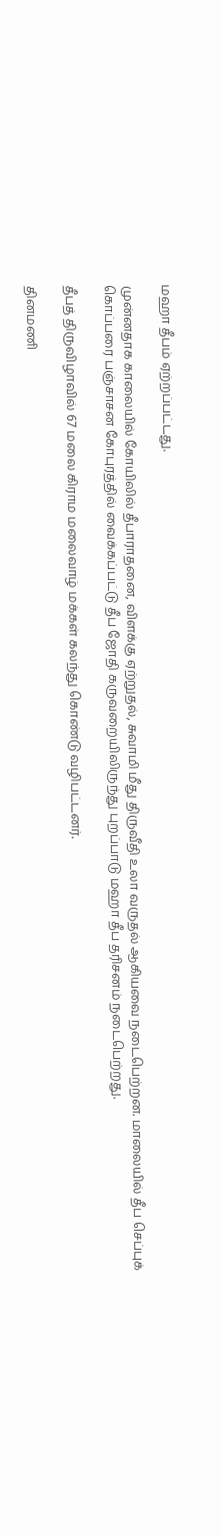மஹா தீபம் ஏற்றப்பட்டது.

முன்னதாக காலையில் கோயிலில் தீபாராதனை, விளக்கு ஏற்றுதல், சுவாமி மீது திருவீதி உலா வருதல் ஆகியவை நடைபெற்றன. மாலையில் தீப செப்புக் கொப்பரை பஞ்சாசன கோபுரத்தில் வைக்கப்பட்டு தீப ஜோதி கருவறையிலிருந்து புறப்பாடு மஹா தீப தரிசனம் நடைபெற்றது.

தீபத் திருவிழாவில் 67 மலை கிராம மலைவாழ் மக்கள் கலந்து கொண்டு வழிபட்டனர்.

தினமணி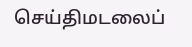செய்திமடலைப்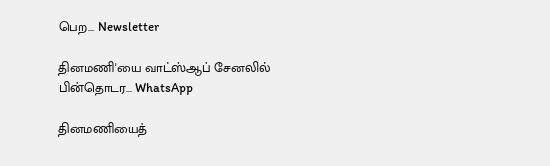பெற... Newsletter

தினமணி'யை வாட்ஸ்ஆப் சேனலில் பின்தொடர... WhatsApp

தினமணியைத்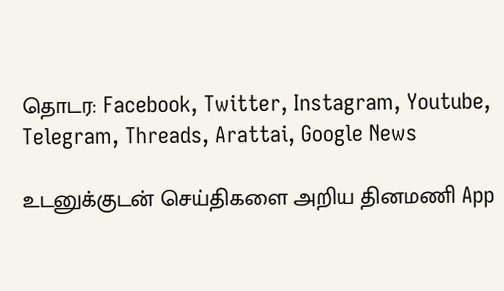தொடர: Facebook, Twitter, Instagram, Youtube, Telegram, Threads, Arattai, Google News

உடனுக்குடன் செய்திகளை அறிய தினமணி App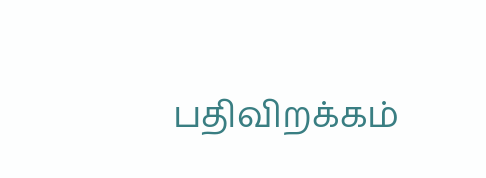பதிவிறக்கம்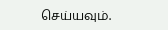செய்யவும்.